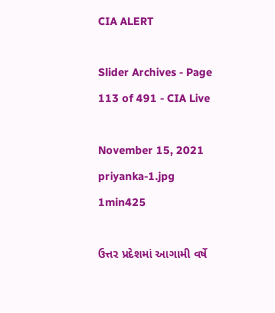CIA ALERT

Slider Archives - Page 113 of 491 - CIA Live

November 15, 2021
priyanka-1.jpg
1min425

ઉત્તર પ્રદેશમાં આગામી વર્ષે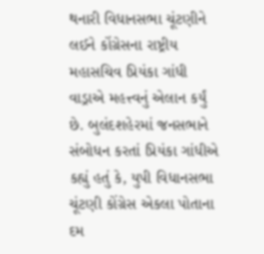થનારી વિધાનસભા ચૂંટણીને લઈને કોંગ્રેસના રાષ્ટ્રીય મહાસચિવ પ્રિયંકા ગાંધી વાડ્રાએ મહત્ત્વનું એલાન કર્યું છે. બુલંદશહેરમાં જનસભાને સંબોધન કરતાં પ્રિયંકા ગાંધીએ કહ્યું હતું કે, યુપી વિધાનસભા ચૂંટણી કોંગ્રેસ એકલા પોતાના દમ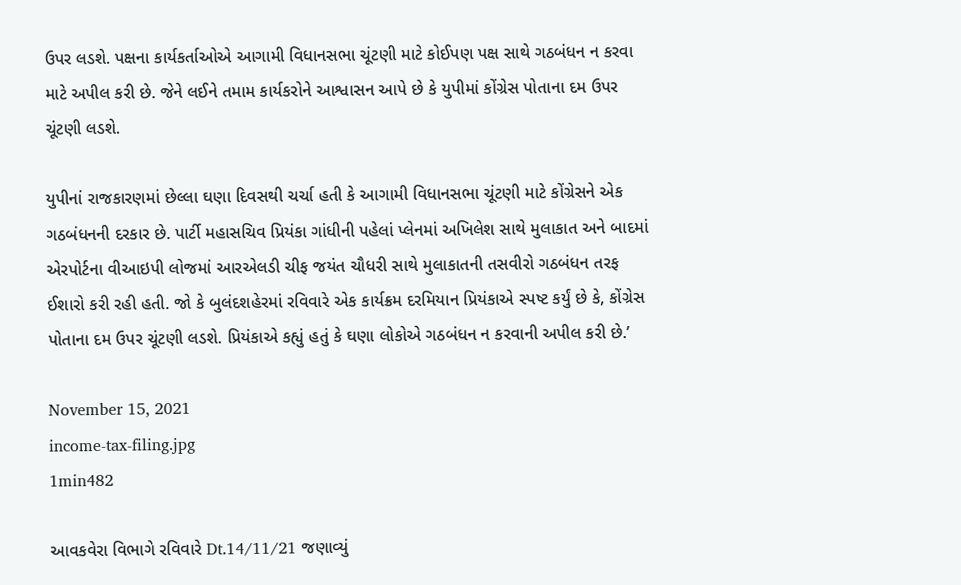ઉપર લડશે. પક્ષના કાર્યકર્તાઓએ આગામી વિધાનસભા ચૂંટણી માટે કોઈપણ પક્ષ સાથે ગઠબંધન ન કરવા માટે અપીલ કરી છે. જેને લઈને તમામ કાર્યકરોને આશ્વાસન આપે છે કે યુપીમાં કોંગ્રેસ પોતાના દમ ઉપર ચૂંટણી લડશે.

યુપીનાં રાજકારણમાં છેલ્લા ઘણા દિવસથી ચર્ચા હતી કે આગામી વિધાનસભા ચૂંટણી માટે કોંગ્રેસને એક ગઠબંધનની દરકાર છે. પાર્ટી મહાસચિવ પ્રિયંકા ગાંધીની પહેલાં પ્લેનમાં અખિલેશ સાથે મુલાકાત અને બાદમાં એરપોર્ટના વીઆઇપી લોજમાં આરએલડી ચીફ જયંત ચૌધરી સાથે મુલાકાતની તસવીરો ગઠબંધન તરફ ઈશારો કરી રહી હતી. જો કે બુલંદશહેરમાં રવિવારે એક કાર્યક્રમ દરમિયાન પ્રિયંકાએ સ્પષ્ટ કર્યું છે કે, કોંગ્રેસ પોતાના દમ ઉપર ચૂંટણી લડશે. પ્રિયંકાએ કહ્યું હતું કે ઘણા લોકોએ ગઠબંધન ન કરવાની અપીલ કરી છે.’

November 15, 2021
income-tax-filing.jpg
1min482

આવકવેરા વિભાગે રવિવારે Dt.14/11/21 જણાવ્યું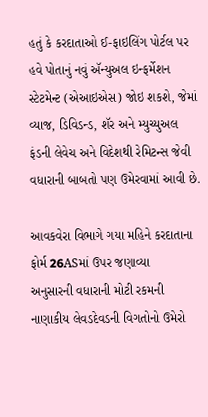હતું કે કરદાતાઓ ઈ-ફાઇલિંગ પોર્ટલ પર હવે પોતાનું નવું ઍન્યુઅલ ઇન્ફર્મેશન સ્ટેટમેન્ટ (એઆઇએસ) જોઇ શકશે, જેમાં વ્યાજ, ડિવિડન્ડ, શૅર અને મ્યુચ્યુઅલ ફંડની લેવેચ અને વિદેશથી રેમિટન્સ જેવી વધારાની બાબતો પણ ઉમેરવામાં આવી છે.

આવકવેરા વિભાગે ગયા મહિને કરદાતાના ફોર્મ 26ASમાં ઉપર જણાવ્યા
અનુસારની વધારાની મોટી રકમની નાણાકીય લેવડદેવડની વિગતોનો ઉમેરો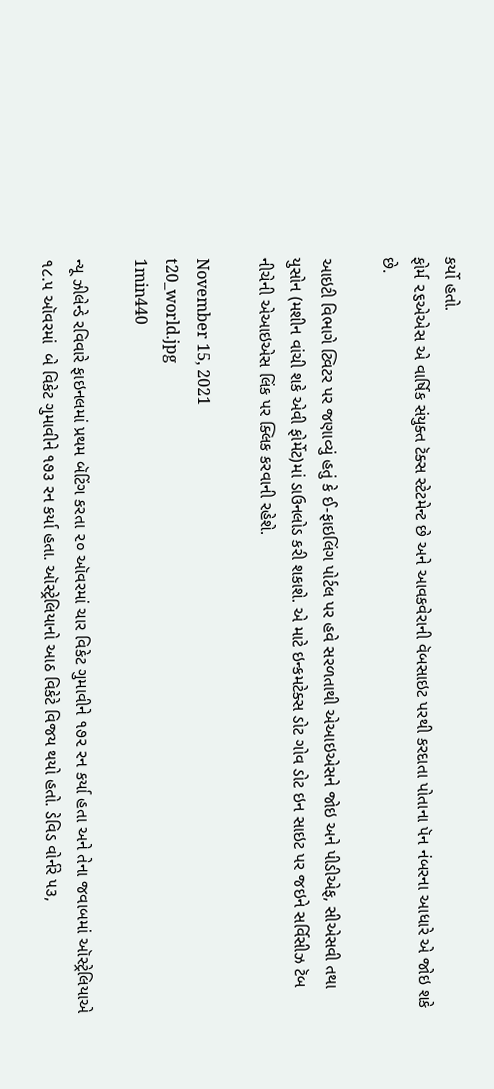કર્યો હતો.
ફોર્મ ૨૬એએસ એ વાર્ષિક સંયુક્ત ટૅક્સ સ્ટેટમેન્ટ છે અને આવકવેરાની વૅબસાઇટ પરથી કરદાતા પોતાના પૅન નંબરના આધારે એ જોઇ શકે છે.

આઇટી વિભાગે ટ્વિટર પર જણાવ્યું હતું કે ઈ-ફાઇલિંગ પોર્ટલ પર હવે સરળતાથી એઆઇએસને જોઇ અને પીડીએફ, સીએસવી તથા યુસોન (મશીન વાંચી શકે એવી ફોર્મેટ)માં ડાઉનલોડ કરી શકાશે. એ માટે ઇન્કમટેક્સ ડોટ ગોવ ડોટ ઇન સાઇટ પર જઇને સર્વિસીઝ ટૅબ નીચેની એઆઇએસ લિંક પર ક્લિક કરવાની રહેશે.

November 15, 2021
t20_world.jpg
1min440

ન્યૂ ઝીલેન્ડે રવિવારે ફાઇનલમાં પ્રથમ બૅટિંગ કરતા ૨૦ ઑવરમાં ચાર વિકેટ ગુમાવીને ૧૭૨ રન કર્યા હતા અને તેના જવાબમાં ઑસ્ટ્રેલિયાએ ૧૮.૫ ઑવરમાં  બે વિકેટ ગુમાવીને ૧૭૩ રન કર્યા હતા. ઑસ્ટ્રેલિયાનો આઠ વિકેટે વિજય થયો હતો. ડેવિડ વોર્નરે ૫૩,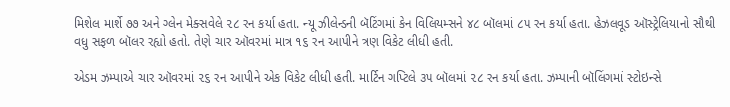મિશેલ માર્શે ૭૭ અને ગ્લેન મેક્સવેલે ૨૮ રન કર્યા હતા. ન્યૂ ઝીલેન્ડની બૅટિંગમાં કેન વિલિયમ્સને ૪૮ બૉલમાં ૮૫ રન કર્યા હતા. હેઝલવૂડ ઑસ્ટ્રેલિયાનો સૌથી વધુ સફળ બૉલર રહ્યો હતો. તેણે ચાર ઑવરમાં માત્ર ૧૬ રન આપીને ત્રણ વિકેટ લીધી હતી.

એડમ ઝમ્પાએ ચાર ઑવરમાં ૨૬ રન આપીને એક વિકેટ લીધી હતી. માર્ટિન ગપ્ટિલે ૩૫ બૉલમાં ૨૮ રન કર્યા હતા. ઝમ્પાની બૉલિંગમાં સ્ટોઇન્સે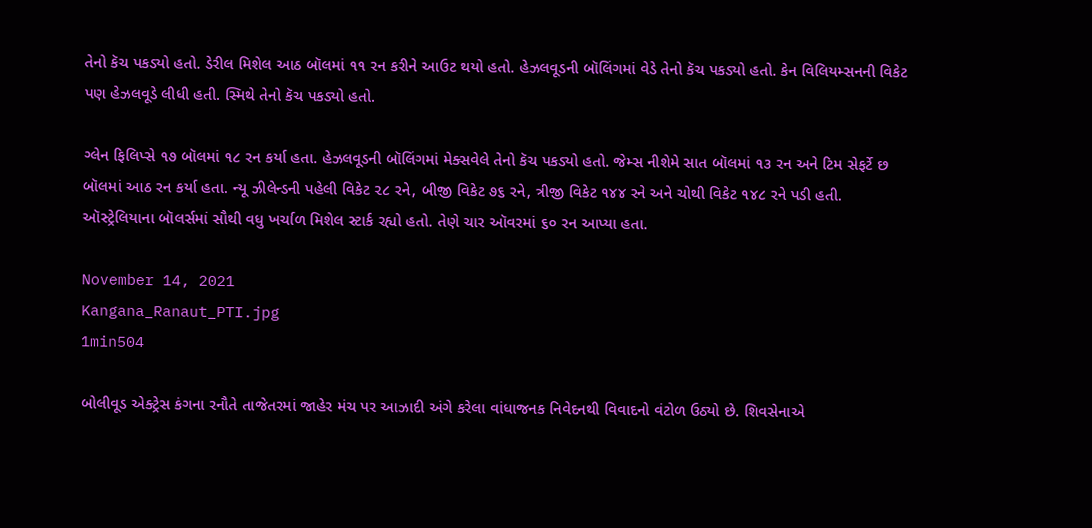તેનો કૅચ પકડ્યો હતો. ડેરીલ મિશેલ આઠ બૉલમાં ૧૧ રન કરીને આઉટ થયો હતો. હેઝલવૂડની બૉલિંગમાં વેડે તેનો કૅચ પકડ્યો હતો. કેન વિલિયમ્સનની વિકેટ પણ હેઝલવૂડે લીધી હતી. સ્મિથે તેનો કૅચ પકડ્યો હતો.

ગ્લેન ફિલિપ્સે ૧૭ બૉલમાં ૧૮ રન કર્યા હતા. હેઝલવૂડની બૉલિંગમાં મેક્સવેલે તેનો કૅચ પકડ્યો હતો. જેમ્સ નીશેમે સાત બૉલમાં ૧૩ રન અને ટિમ સેફર્ટે છ બૉલમાં આઠ રન કર્યા હતા. ન્યૂ ઝીલેન્ડની પહેલી વિકેટ ૨૮ રને, બીજી વિકેટ ૭૬ રને, ત્રીજી વિકેટ ૧૪૪ રને અને ચોથી વિકેટ ૧૪૮ રને પડી હતી. ઑસ્ટ્રેલિયાના બૉલર્સમાં સૌથી વધુ ખર્ચાળ મિશેલ સ્ટાર્ક રહ્યો હતો. તેણે ચાર ઑવરમાં ૬૦ રન આપ્યા હતા.

November 14, 2021
Kangana_Ranaut_PTI.jpg
1min504

બોલીવૂડ એક્ટ્રેસ કંગના રનૌતે તાજેતરમાં જાહેર મંચ પર આઝાદી અંગે કરેલા વાંધાજનક નિવેદનથી વિવાદનો વંટોળ ઉઠ્યો છે. શિવસેનાએ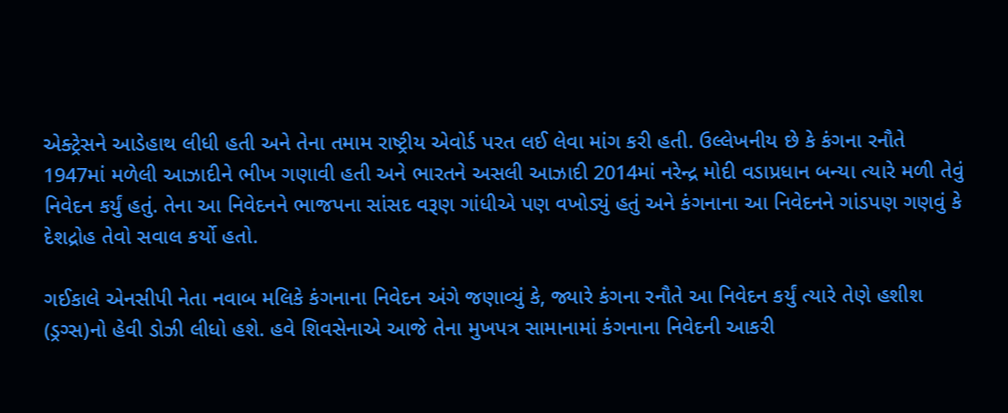એક્ટ્રેસને આડેહાથ લીધી હતી અને તેના તમામ રાષ્ટ્રીય એવોર્ડ પરત લઈ લેવા માંગ કરી હતી. ઉલ્લેખનીય છે કે કંગના રનૌતે 1947માં મળેલી આઝાદીને ભીખ ગણાવી હતી અને ભારતને અસલી આઝાદી 2014માં નરેન્દ્ર મોદી વડાપ્રધાન બન્યા ત્યારે મળી તેવું નિવેદન કર્યું હતું. તેના આ નિવેદનને ભાજપના સાંસદ વરૂણ ગાંધીએ પણ વખોડ્યું હતું અને કંગનાના આ નિવેદનને ગાંડપણ ગણવું કે દેશદ્રોહ તેવો સવાલ કર્યો હતો.

ગઈકાલે એનસીપી નેતા નવાબ મલિકે કંગનાના નિવેદન અંગે જણાવ્યું કે, જ્યારે કંગના રનૌતે આ નિવેદન કર્યું ત્યારે તેણે હશીશ (ડ્રગ્સ)નો હેવી ડોઝી લીધો હશે. હવે શિવસેનાએ આજે તેના મુખપત્ર સામાનામાં કંગનાના નિવેદની આકરી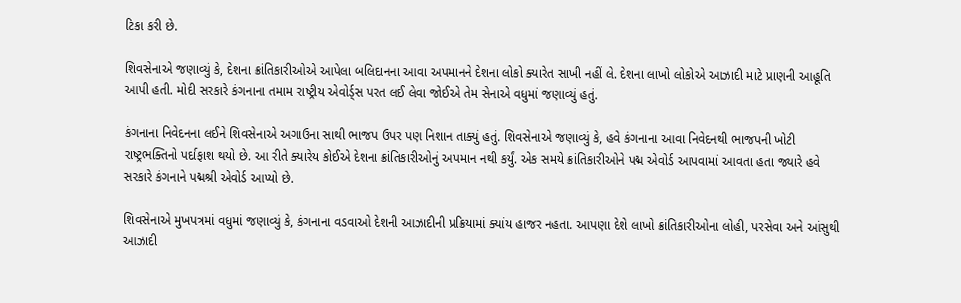ટિકા કરી છે.

શિવસેનાએ જણાવ્યું કે, દેશના ક્રાંતિકારીઓએ આપેલા બલિદાનના આવા અપમાનને દેશના લોકો ક્યારેત સાખી નહીં લે. દેશના લાખો લોકોએ આઝાદી માટે પ્રાણની આહૂતિ આપી હતી. મોદી સરકારે કંગનાના તમામ રાષ્ટ્રીય એવોર્ડ્સ પરત લઈ લેવા જોઈએ તેમ સેનાએ વધુમાં જણાવ્યું હતું.

કંગનાના નિવેદનના લઈને શિવસેનાએ અગાઉના સાથી ભાજપ ઉપર પણ નિશાન તાક્યું હતું. શિવસેનાએ જણાવ્યું કે, હવે કંગનાના આવા નિવેદનથી ભાજપની ખોટી રાષ્ટ્રભક્તિનો પર્દાફાશ થયો છે. આ રીતે ક્યારેય કોઈએ દેશના ક્રાંતિકારીઓનું અપમાન નથી કર્યું. એક સમયે ક્રાંતિકારીઓને પદ્મ એવોર્ડ આપવામાં આવતા હતા જ્યારે હવે સરકારે કંગનાને પદ્મશ્રી એવોર્ડ આપ્યો છે.

શિવસેનાએ મુખપત્રમાં વધુમાં જણાવ્યું કે, કંગનાના વડવાઓ દેશની આઝાદીની પ્રક્રિયામાં ક્યાંય હાજર નહતા. આપણા દેશે લાખો ક્રાંતિકારીઓના લોહી, પરસેવા અને આંસુથી આઝાદી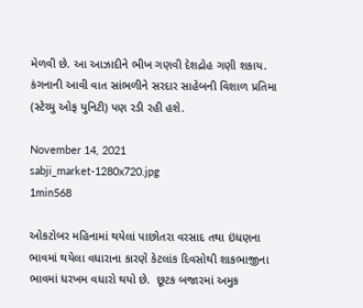મેળવી છે. આ આઝાદીને ભીખ ગણવી દેશદ્રોહ ગણી શકાય. કંગનાની આવી વાત સાંભળીને સરદાર સાહેબની વિશાળ પ્રતિમા (સ્ટેચ્યુ ઓફ યુનિટી) પણ રડી રહી હશે.

November 14, 2021
sabji_market-1280x720.jpg
1min568

ઓકટોબર મહિનામાં થયેલાં પાછોતરા વરસાદ તથા ઇંધણના ભાવમાં થયેલા વધારાના કારણે કેટલાંક દિવસોથી શાકભાજીના ભાવમાં ધરખમ વધારો થયો છે.  છૂટક બજારમાં અમુક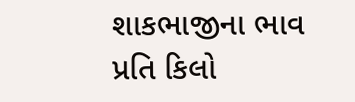શાકભાજીના ભાવ પ્રતિ કિલો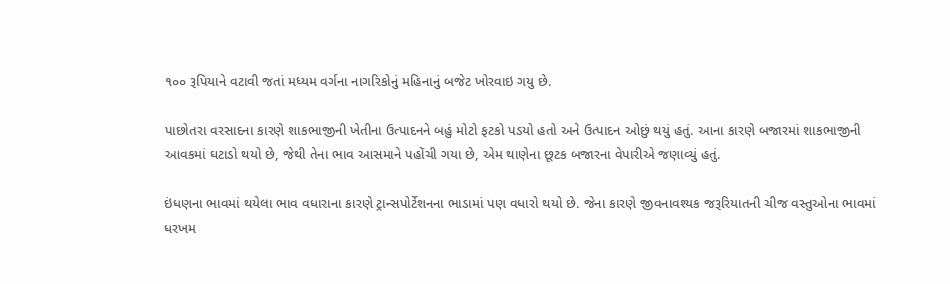૧૦૦ રૂપિયાને વટાવી જતાં મધ્યમ વર્ગના નાગરિકોનું મહિનાનું બજેટ ખોરવાઇ ગયુ છે.

પાછોતરા વરસાદના કારણે શાકભાજીની ખેતીના ઉત્પાદનને બહું મોટો ફટકો પડયો હતો અને ઉત્પાદન ઓછું થયું હતું. આના કારણે બજારમાં શાકભાજીની આવકમાં ઘટાડો થયો છે, જેથી તેના ભાવ આસમાને પહોંચી ગયા છે, એમ થાણેના છૂટક બજારના વેપારીએ જણાવ્યું હતું.

ઇંધણના ભાવમાં થયેલા ભાવ વધારાના કારણે ટ્રાન્સપોર્ટેશનના ભાડામાં પણ વધારો થયો છે. જેના કારણે જીવનાવશ્યક જરૂરિયાતની ચીજ વસ્તુઓના ભાવમાં ધરખમ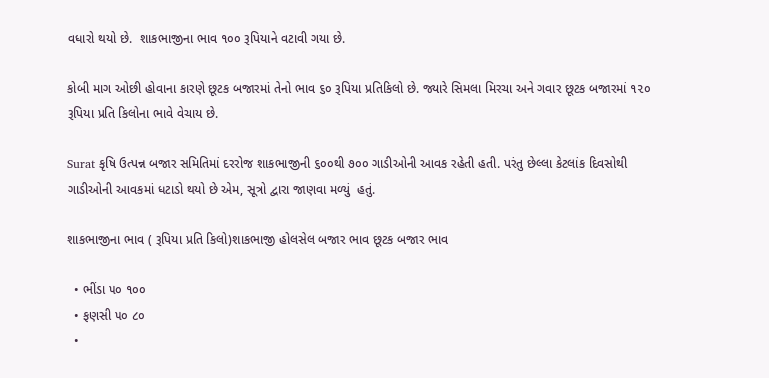વધારો થયો છે.  શાકભાજીના ભાવ ૧૦૦ રૂપિયાને વટાવી ગયા છે.

કોબી માગ ઓછી હોવાના કારણે છૂટક બજારમાં તેનો ભાવ ૬૦ રૂપિયા પ્રતિકિલો છે. જ્યારે સિમલા મિરચા અને ગવાર છૂટક બજારમાં ૧૨૦ રૂપિયા પ્રતિ કિલોના ભાવે વેચાય છે.

Surat કૃષિ ઉત્પન્ન બજાર સમિતિમાં દરરોજ શાકભાજીની ૬૦૦થી ૭૦૦ ગાડીઓની આવક રહેતી હતી. પરંતુ છેલ્લા કેટલાંક દિવસોથી ગાડીઓની આવકમાં ધટાડો થયો છે એમ, સૂત્રો દ્વારા જાણવા મળ્યું  હતું.

શાકભાજીના ભાવ ( રૂપિયા પ્રતિ કિલો)શાકભાજી હોલસેલ બજાર ભાવ છૂટક બજાર ભાવ

  • ભીંડા ૫૦ ૧૦૦
  • ફણસી ૫૦ ૮૦
  •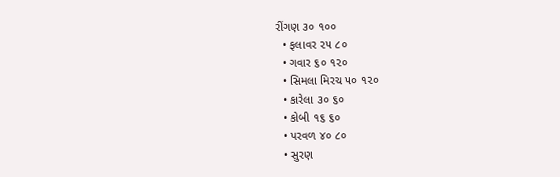રીંગણ ૩૦ ૧૦૦
  • ફલાવર ૨૫ ૮૦
  • ગવાર ૬૦ ૧૨૦
  • સિમલા મિરચ ૫૦ ૧૨૦
  • કારેલા ૩૦ ૬૦
  • કોબી ૧૬ ૬૦
  • પરવળ ૪૦ ૮૦
  • સુરણ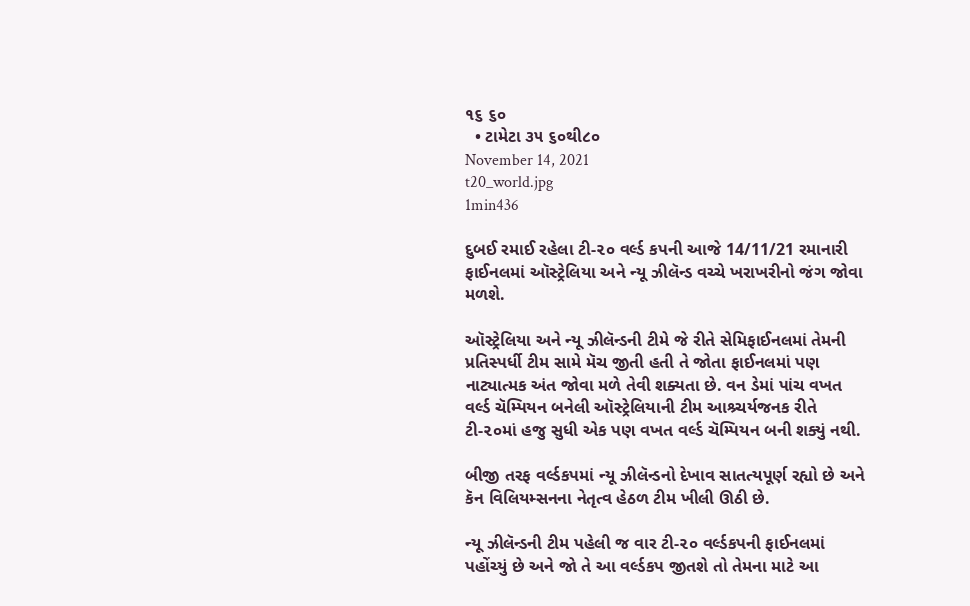૧૬ ૬૦
  • ટામેટા ૩૫ ૬૦થી૮૦
November 14, 2021
t20_world.jpg
1min436

દુબઈ રમાઈ રહેલા ટી-૨૦ વર્લ્ડ કપની આજે 14/11/21 રમાનારી ફાઈનલમાં ઑસ્ટ્રેલિયા અને ન્યૂ ઝીલૅન્ડ વચ્ચે ખરાખરીનો જંગ જોવા મળશે.

ઑસ્ટ્રેલિયા અને ન્યૂ ઝીલૅન્ડની ટીમે જે રીતે સેમિફાઈનલમાં તેમની પ્રતિસ્પર્ધી ટીમ સામે મૅચ જીતી હતી તે જોતા ફાઈનલમાં પણ નાટ્યાત્મક અંત જોવા મળે તેવી શક્યતા છે. વન ડેમાં પાંચ વખત વર્લ્ડ ચૅમ્પિયન બનેલી ઑસ્ટ્રેલિયાની ટીમ આશ્ર્ચર્યજનક રીતે ટી-૨૦માં હજુ સુધી એક પણ વખત વર્લ્ડ ચૅમ્પિયન બની શક્યું નથી.

બીજી તરફ વર્લ્ડકપમાં ન્યૂ ઝીલૅન્ડનો દેખાવ સાતત્યપૂર્ણ રહ્યો છે અને કૅન વિલિયમ્સનના નેતૃત્વ હેઠળ ટીમ ખીલી ઊઠી છે.

ન્યૂ ઝીલૅન્ડની ટીમ પહેલી જ વાર ટી-૨૦ વર્લ્ડકપની ફાઈનલમાં પહોંચ્યું છે અને જો તે આ વર્લ્ડકપ જીતશે તો તેમના માટે આ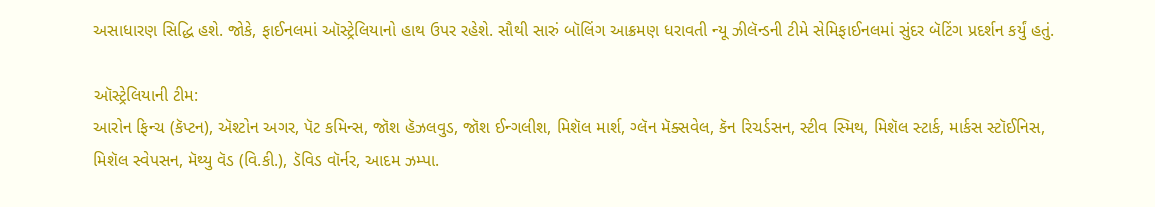અસાધારણ સિદ્ધિ હશે. જોકે, ફાઈનલમાં ઑસ્ટ્રેલિયાનો હાથ ઉપર રહેશે. સૌથી સારું બૉલિંગ આક્રમણ ધરાવતી ન્યૂ ઝીલૅન્ડની ટીમે સેમિફાઈનલમાં સુંદર બૅટિંગ પ્રદર્શન કર્યું હતું.

ઑસ્ટ્રેલિયાની ટીમ:
આરોન ફિન્ચ (કૅપ્ટન), ઍશ્ટોન અગર, પૅટ કમિન્સ, જૉશ હૅઝલવુડ, જૉશ ઈન્ગલીશ, મિશૅલ માર્શ, ગ્લૅન મૅક્સવેલ, કૅન રિચર્ડસન, સ્ટીવ સ્મિથ, મિશૅલ સ્ટાર્ક, માર્કસ સ્ટૉઈનિસ,
મિશૅલ સ્વેપસન, મૅથ્યુ વૅડ (વિ.કી.), ડૅવિડ વૉર્નર, આદમ ઝમ્પા.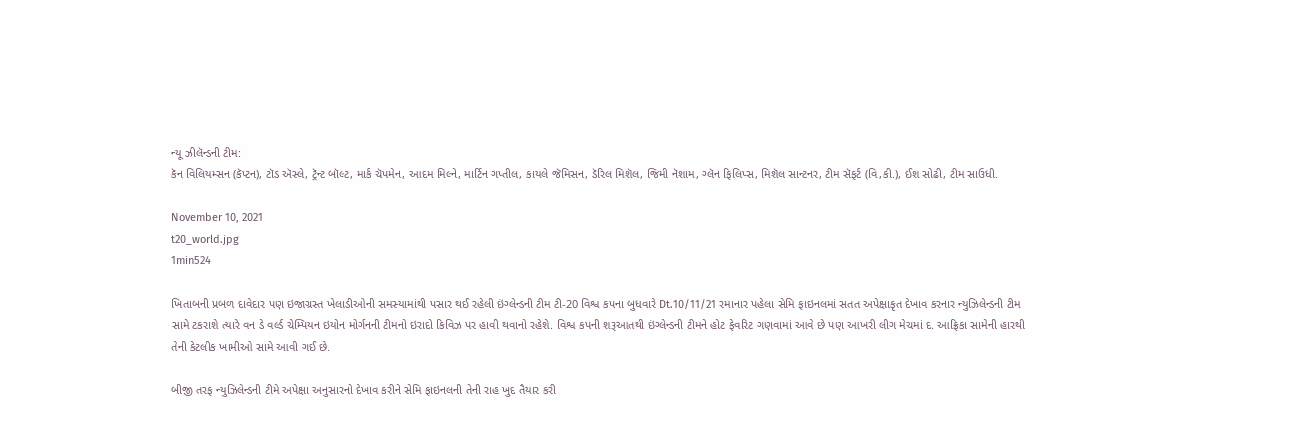ન્યૂ ઝીલૅન્ડની ટીમ:
કૅન વિલિયમ્સન (કૅપ્ટન), ટૉડ ઍસ્લે, ટ્રૅન્ટ બૉલ્ટ, માર્ક ચૅપમેન, આદમ મિલ્ને, માર્ટિન ગપ્તીલ, કાયલે જૅમિસન, ડૅરિલ મિશૅલ, જિમી નૅશામ, ગ્લૅન ફિલિપ્સ, મિશૅલ સાન્ટનર, ટીમ સૅફર્ટ (વિ,કી.), ઈશ સોઢી, ટીમ સાઉધી.

November 10, 2021
t20_world.jpg
1min524

ખિતાબની પ્રબળ દાવેદાર પણ ઇજાગ્રસ્ત ખેલાડીઓની સમસ્યામાંથી પસાર થઈ રહેલી ઇંગ્લેન્ડની ટીમ ટી-20 વિશ્વ કપના બુધવારે Dt.10/11/21 રમાનાર પહેલા સેમિ ફાઇનલમાં સતત અપેક્ષાકૃત દેખાવ કરનાર ન્યુઝિલેન્ડની ટીમ સામે ટકરાશે ત્યારે વન ડે વર્લ્ડ ચેમ્પિયન ઇયોન મોર્ગનની ટીમનો ઇરાદો કિવિઝ પર હાવી થવાનો રહેશે. વિશ્વ કપની શરૂઆતથી ઇંગ્લેન્ડની ટીમને હોટ ફેવરિટ ગણવામાં આવે છે પણ આખરી લીગ મેચમાં દ. આફ્રિકા સામેની હારથી તેની કેટલીક ખામીઓ સામે આવી ગઈ છે.

બીજી તરફ ન્યુઝિલેન્ડની ટીમે અપેક્ષા અનુસારનો દેખાવ કરીને સેમિ ફાઇનલની તેની રાહ ખુદ તૈયાર કરી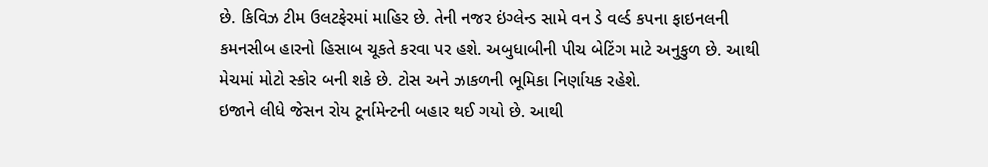છે. કિવિઝ ટીમ ઉલટફેરમાં માહિર છે. તેની નજર ઇંગ્લેન્ડ સામે વન ડે વર્લ્ડ કપના ફાઇનલની કમનસીબ હારનો હિસાબ ચૂકતે કરવા પર હશે. અબુધાબીની પીચ બેટિંગ માટે અનુકુળ છે. આથી મેચમાં મોટો સ્કોર બની શકે છે. ટોસ અને ઝાકળની ભૂમિકા નિર્ણાયક રહેશે.
ઇજાને લીધે જેસન રોય ટૂર્નામેન્ટની બહાર થઈ ગયો છે. આથી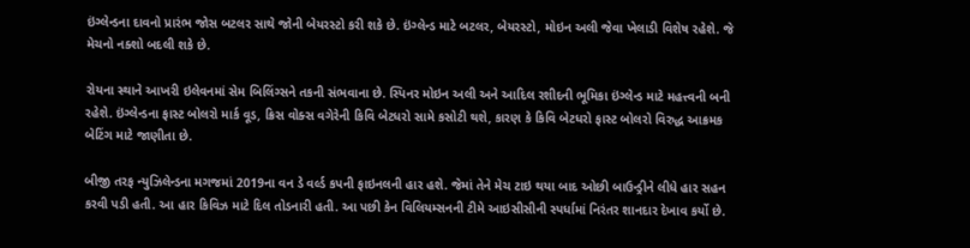ઇંગ્લેન્ડના દાવનો પ્રારંભ જોસ બટલર સાથે જોની બેયરસ્ટો કરી શકે છે. ઇંગ્લેન્ડ માટે બટલર, બેયરસ્ટો, મોઇન અલી જેવા ખેલાડી વિશેષ રહેશે. જે મેચનો નક્શો બદલી શકે છે.

રોયના સ્થાને આખરી ઇલેવનમાં સેમ બિલિંગ્સને તકની સંભવાના છે. સ્પિનર મોઇન અલી અને આદિલ રશીદની ભૂમિકા ઇંગ્લેન્ડ માટે મહત્ત્વની બની રહેશે. ઇંગ્લેન્ડના ફાસ્ટ બોલરો માર્ક વૂડ, ક્રિસ વોક્સ વગેરેની કિવિ બેટધરો સામે કસોટી થશે, કારણ કે કિવિ બેટધરો ફાસ્ટ બોલરો વિરુદ્ધ આક્રમક બેટિંગ માટે જાણીતા છે.

બીજી તરફ ન્યુઝિલેન્ડના મગજમાં 2019ના વન ડે વર્લ્ડ કપની ફાઇનલની હાર હશે. જેમાં તેને મેચ ટાઇ થયા બાદ ઓછી બાઉન્ડ્રીને લીધે હાર સહન કરવી પડી હતી. આ હાર કિવિઝ માટે દિલ તોડનારી હતી. આ પછી કેન વિલિયમ્સનની ટીમે આઇસીસીની સ્પર્ધામાં નિરંતર શાનદાર દેખાવ કર્યો છે.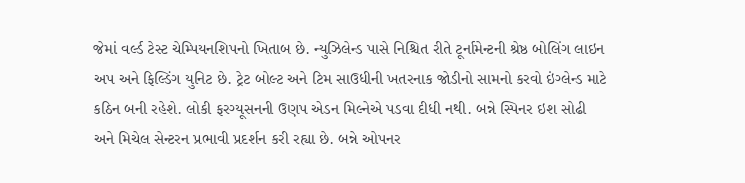જેમાં વર્લ્ડ ટેસ્ટ ચેમ્પિયનશિપનો ખિતાબ છે. ન્યુઝિલેન્ડ પાસે નિશ્ચિત રીતે ટૂર્નામેન્ટની શ્રેષ્ઠ બોલિંગ લાઇન અપ અને ફિલ્ડિંગ યુનિટ છે. ટ્રેટ બોલ્ટ અને ટિમ સાઉધીની ખતરનાક જોડીનો સામનો કરવો ઇંગ્લેન્ડ માટે કઠિન બની રહેશે. લોકી ફરગ્યૂસનની ઉણપ એડન મિલ્નેએ પડવા દીધી નથી. બન્ને સ્પિનર ઇશ સોઢી અને મિચેલ સેન્ટરન પ્રભાવી પ્રદર્શન કરી રહ્યા છે. બન્ને ઓપનર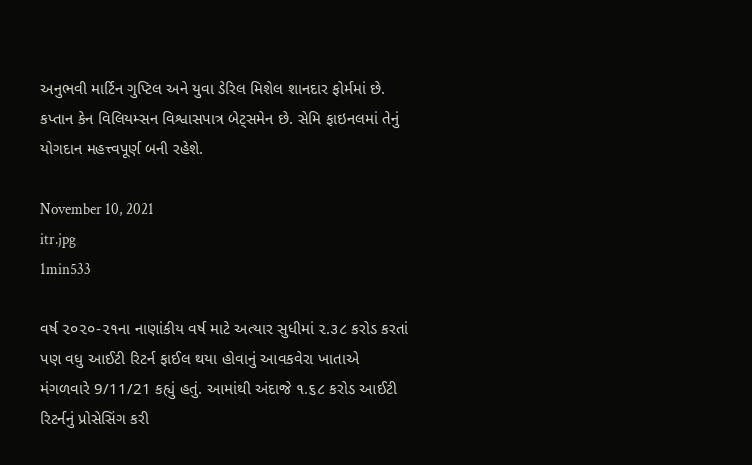અનુભવી માર્ટિન ગુપ્ટિલ અને યુવા ડેરિલ મિશેલ શાનદાર ફોર્મમાં છે. કપ્તાન કેન વિલિયમ્સન વિશ્વાસપાત્ર બેટ્સમેન છે. સેમિ ફાઇનલમાં તેનું યોગદાન મહત્ત્વપૂર્ણ બની રહેશે.

November 10, 2021
itr.jpg
1min533

વર્ષ ૨૦૨૦-૨૧ના નાણાંકીય વર્ષ માટે અત્યાર સુધીમાં ૨.૩૮ કરોડ કરતાં પણ વધુ આઈટી રિટર્ન ફાઈલ થયા હોવાનું આવકવેરા ખાતાએ મંગળવારે 9/11/21 કહ્યું હતું. આમાંથી અંદાજે ૧.૬૮ કરોડ આઈટી રિટર્નનું પ્રોસેસિંગ કરી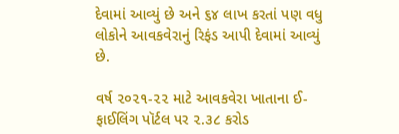દેવામાં આવ્યું છે અને ૬૪ લાખ કરતાં પણ વધુ લોકોને આવકવેરાનું રિફંડ આપી દેવામાં આવ્યું છે.

વર્ષ ૨૦૨૧-૨૨ માટે આવકવેરા ખાતાના ઈ-ફાઈલિંગ પૉર્ટલ પર ૨.૩૮ કરોડ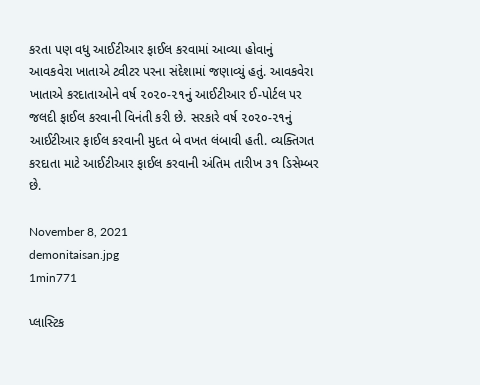કરતા પણ વધુ આઈટીઆર ફાઈલ કરવામાં આવ્યા હોવાનું આવકવેરા ખાતાએ ટ્વીટર પરના સંદેશામાં જણાવ્યું હતું. આવકવેરા ખાતાએ કરદાતાઓને વર્ષ ૨૦૨૦-૨૧નું આઈટીઆર ઈ-પોર્ટલ પર જલદી ફાઈલ કરવાની વિનંતી કરી છે. સરકારે વર્ષ ૨૦૨૦-૨૧નું આઈટીઆર ફાઈલ કરવાની મુદત બે વખત લંબાવી હતી. વ્યક્તિગત કરદાતા માટે આઈટીઆર ફાઈલ કરવાની અંતિમ તારીખ ૩૧ ડિસેમ્બર છે.

November 8, 2021
demonitaisan.jpg
1min771

પ્લાસ્ટિક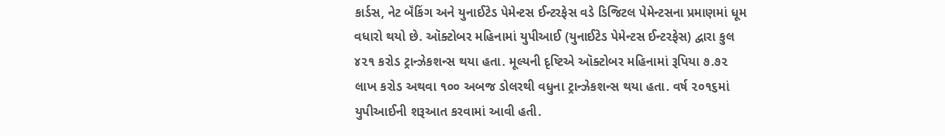કાર્ડસ, નેટ બૅંકિંગ અને યુનાઈટેડ પેમેન્ટસ ઈન્ટરફેસ વડે ડિજિટલ પેમેન્ટસના પ્રમાણમાં ધૂમ વધારો થયો છે. ઑક્ટોબર મહિનામાં યુપીઆઈ (યુનાઈટેડ પેમેન્ટસ ઈન્ટરફેસ) દ્વારા કુલ ૪૨૧ કરોડ ટ્રાન્ઝેકશન્સ થયા હતા. મૂલ્યની દૃષ્ટિએ ઑક્ટોબર મહિનામાં રૂપિયા ૭.૭૨ લાખ કરોડ અથવા ૧૦૦ અબજ ડોલરથી વધુના ટ્રાન્ઝેકશન્સ થયા હતા. વર્ષ ૨૦૧૬માં યુપીઆઈની શરૂઆત કરવામાં આવી હતી.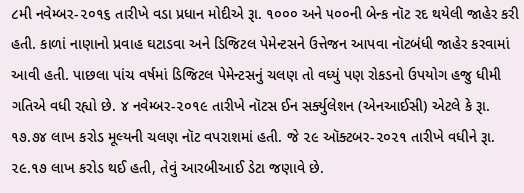૮મી નવેમ્બર-૨૦૧૬ તારીખે વડા પ્રધાન મોદીએ રૂા. ૧૦૦૦ અને ૫૦૦ની બેન્ક નૉટ રદ થયેલી જાહેર કરી હતી. કાળાં નાણાનો પ્રવાહ ઘટાડવા અને ડિજિટલ પેમેન્ટસને ઉત્તેજન આપવા નૉટબંધી જાહેર કરવામાં આવી હતી. પાછલા પાંચ વર્ષમાં ડિજિટલ પેમેન્ટસનું ચલણ તો વધ્યું પણ રોકડનો ઉપયોગ હજુ ધીમી ગતિએ વધી રહ્યો છે. ૪ નવેમ્બર-૨૦૧૯ તારીખે નૉટસ ઈન સર્ક્યુલેશન (એનઆઈસી) એટલે કે રૂા. ૧૭.૭૪ લાખ કરોડ મૂલ્યની ચલણ નૉટ વપરાશમાં હતી. જે ૨૯ ઑક્ટબર-૨૦૨૧ તારીખે વધીને રૂા. ૨૯.૧૭ લાખ કરોડ થઈ હતી, તેવું આરબીઆઈ ડેટા જણાવે છે.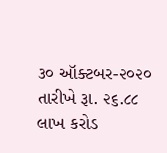૩૦ ઑક્ટબર-૨૦૨૦ તારીખે રૂા. ૨૬.૮૮ લાખ કરોડ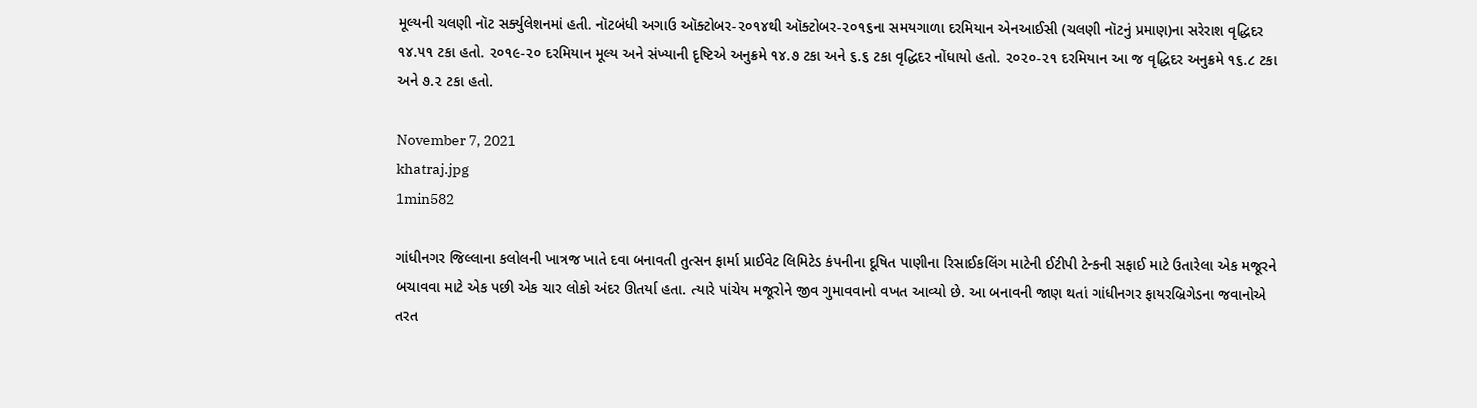મૂલ્યની ચલણી નૉટ સર્ક્યુલેશનમાં હતી. નૉટબંધી અગાઉ ઑક્ટોબર-૨૦૧૪થી ઑક્ટોબર-૨૦૧૬ના સમયગાળા દરમિયાન એનઆઈસી (ચલણી નૉટનું પ્રમાણ)ના સરેરાશ વૃદ્ધિદર ૧૪.૫૧ ટકા હતો. ૨૦૧૯-૨૦ દરમિયાન મૂલ્ય અને સંખ્યાની દૃષ્ટિએ અનુક્રમે ૧૪.૭ ટકા અને ૬.૬ ટકા વૃદ્ધિદર નોંધાયો હતો. ૨૦૨૦-૨૧ દરમિયાન આ જ વૃદ્ધિદર અનુક્રમે ૧૬.૮ ટકા અને ૭.૨ ટકા હતો.

November 7, 2021
khatraj.jpg
1min582

ગાંધીનગર જિલ્લાના કલોલની ખાત્રજ ખાતે દવા બનાવતી તુત્સન ફાર્મા પ્રાઈવેટ લિમિટેડ કંપનીના દૂષિત પાણીના રિસાઈકલિંગ માટેની ઈટીપી ટેન્કની સફાઈ માટે ઉતારેલા એક મજૂરને બચાવવા માટે એક પછી એક ચાર લોકો અંદર ઊતર્યા હતા. ત્યારે પાંચેય મજૂરોને જીવ ગુમાવવાનો વખત આવ્યો છે. આ બનાવની જાણ થતાં ગાંધીનગર ફાયરબ્રિગેડના જવાનોએ તરત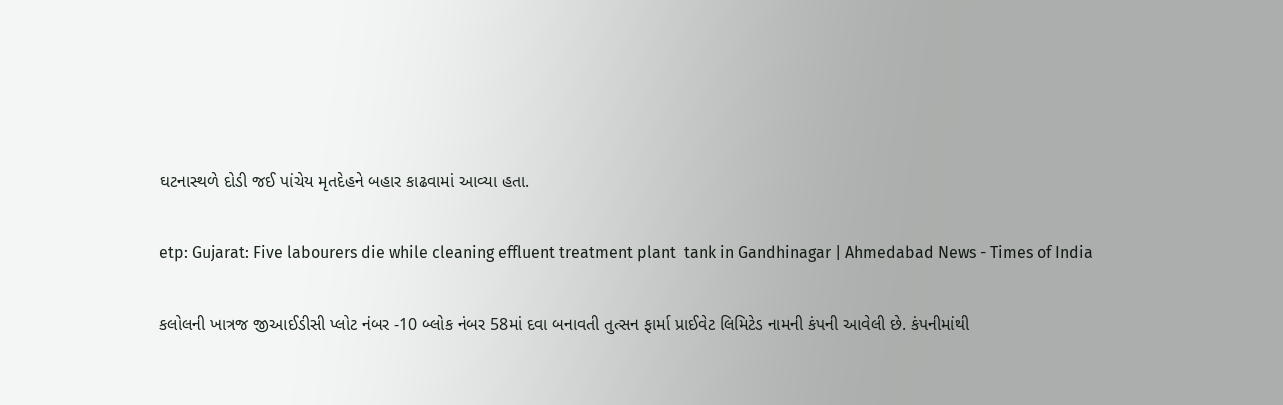ઘટનાસ્થળે દોડી જઈ પાંચેય મૃતદેહને બહાર કાઢવામાં આવ્યા હતા.

etp: Gujarat: Five labourers die while cleaning effluent treatment plant  tank in Gandhinagar | Ahmedabad News - Times of India

કલોલની ખાત્રજ જીઆઈડીસી પ્લોટ નંબર -10 બ્લોક નંબર 58માં દવા બનાવતી તુત્સન ફાર્મા પ્રાઈવેટ લિમિટેડ નામની કંપની આવેલી છે. કંપનીમાંથી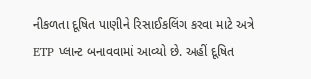નીકળતા દૂષિત પાણીને રિસાઈકલિંગ કરવા માટે અત્રે ETP પ્લાન્ટ બનાવવામાં આવ્યો છે. અહીં દૂષિત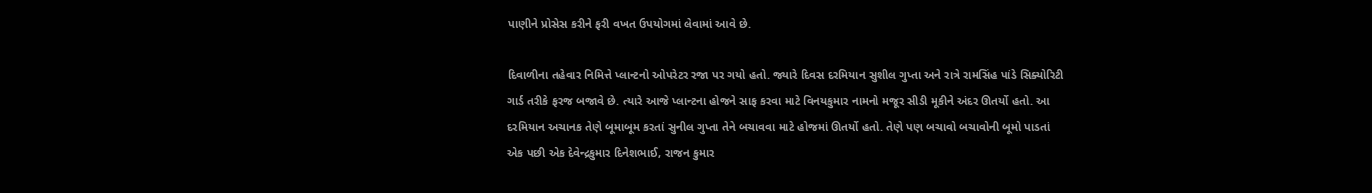પાણીને પ્રોસેસ કરીને ફરી વખત ઉપયોગમાં લેવામાં આવે છે.

દિવાળીના તહેવાર નિમિત્તે પ્લાન્ટનો ઓપરેટર રજા પર ગયો હતો. જ્યારે દિવસ દરમિયાન સુશીલ ગુપ્તા અને રાત્રે રામસિંહ પાંડે સિક્યોરિટી ગાર્ડ તરીકે ફરજ બજાવે છે. ત્યારે આજે પ્લાન્ટના હોજને સાફ કરવા માટે વિનયકુમાર નામનો મજૂર સીડી મૂકીને અંદર ઊતર્યો હતો. આ દરમિયાન અચાનક તેણે બૂમાબૂમ કરતાં સુનીલ ગુપ્તા તેને બચાવવા માટે હોજમાં ઊતર્યો હતો. તેણે પણ બચાવો બચાવોની બૂમો પાડતાં એક પછી એક દેવેન્દ્રકુમાર દિનેશભાઈ, રાજન કુમાર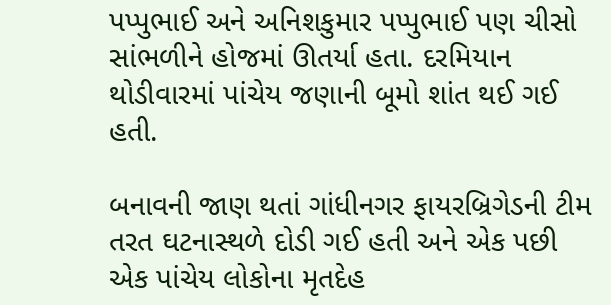પપ્પુભાઈ અને અનિશકુમાર પપ્પુભાઈ પણ ચીસો સાંભળીને હોજમાં ઊતર્યા હતા. દરમિયાન થોડીવારમાં પાંચેય જણાની બૂમો શાંત થઈ ગઈ હતી.

બનાવની જાણ થતાં ગાંધીનગર ફાયરબ્રિગેડની ટીમ તરત ઘટનાસ્થળે દોડી ગઈ હતી અને એક પછી એક પાંચેય લોકોના મૃતદેહ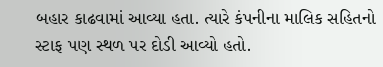બહાર કાઢવામાં આવ્યા હતા. ત્યારે કંપનીના માલિક સહિતનો સ્ટાફ પણ સ્થળ પર દોડી આવ્યો હતો.